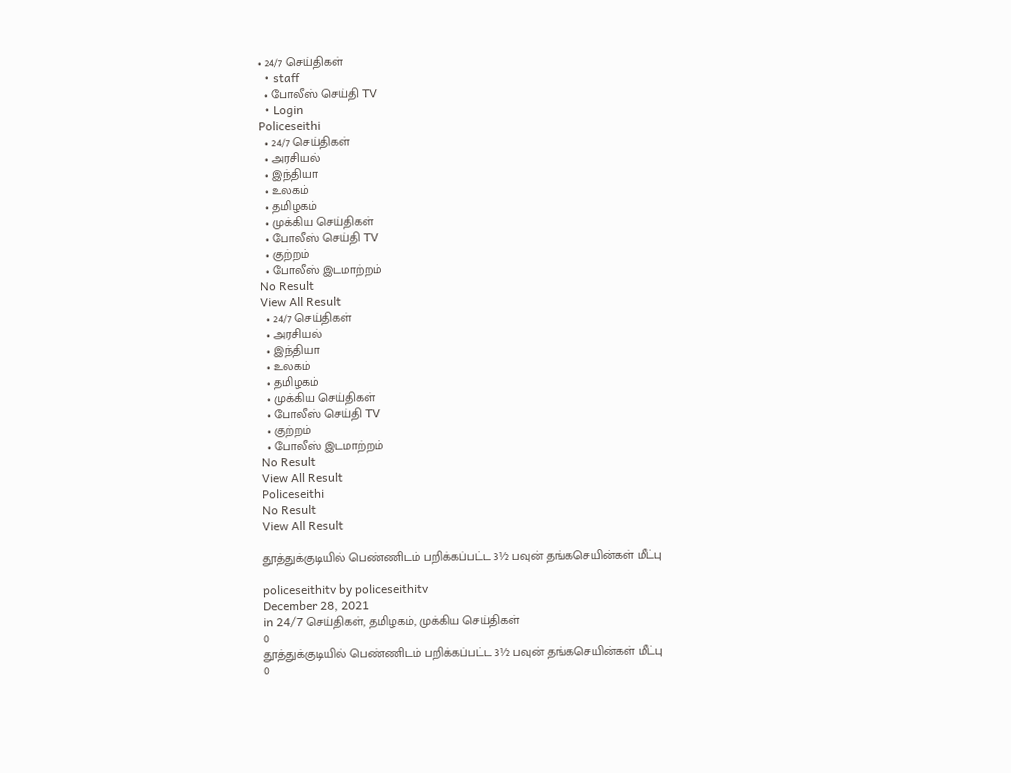• 24/7 செய்திகள்
  • staff
  • போலீஸ் செய்தி TV
  • Login
Policeseithi
  • 24/7 செய்திகள்
  • அரசியல்
  • இந்தியா
  • உலகம்
  • தமிழகம்
  • முக்கிய செய்திகள்
  • போலீஸ் செய்தி TV
  • குற்றம்
  • போலீஸ் இடமாற்றம்
No Result
View All Result
  • 24/7 செய்திகள்
  • அரசியல்
  • இந்தியா
  • உலகம்
  • தமிழகம்
  • முக்கிய செய்திகள்
  • போலீஸ் செய்தி TV
  • குற்றம்
  • போலீஸ் இடமாற்றம்
No Result
View All Result
Policeseithi
No Result
View All Result

தூத்துக்குடியில் பெண்ணிடம் பறிக்கப்பட்ட 3½ பவுன் தங்கசெயின்கள் மீட்பு

policeseithitv by policeseithitv
December 28, 2021
in 24/7 செய்திகள், தமிழகம், முக்கிய செய்திகள்
0
தூத்துக்குடியில் பெண்ணிடம் பறிக்கப்பட்ட 3½ பவுன் தங்கசெயின்கள் மீட்பு
0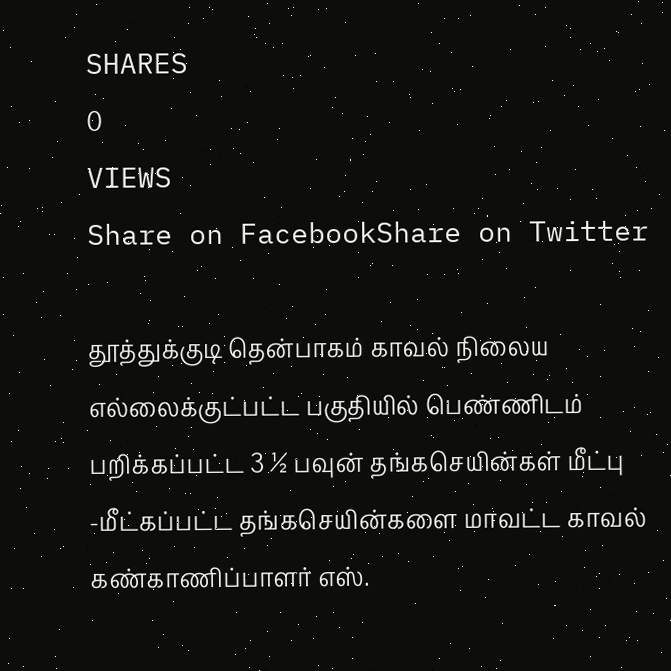SHARES
0
VIEWS
Share on FacebookShare on Twitter

தூத்துக்குடி தென்பாகம் காவல் நிலைய எல்லைக்குட்பட்ட பகுதியில் பெண்ணிடம் பறிக்கப்பட்ட 3 ½ பவுன் தங்கசெயின்கள் மீட்பு -மீட்கப்பட்ட தங்கசெயின்களை மாவட்ட காவல் கண்காணிப்பாளர் எஸ்.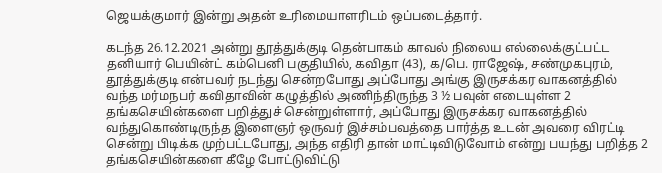ஜெயக்குமார் இன்று அதன் உரிமையாளரிடம் ஒப்படைத்தார்.

கடந்த 26.12.2021 அன்று தூத்துக்குடி தென்பாகம் காவல் நிலைய எல்லைக்குட்பட்ட தனியார் பெயின்ட் கம்பெனி பகுதியில், கவிதா (43), க/பெ. ராஜேஷ், சண்முகபுரம், தூத்துக்குடி என்பவர் நடந்து சென்றபோது அப்போது அங்கு இருசக்கர வாகனத்தில் வந்த மர்மநபர் கவிதாவின் கழுத்தில் அணிந்திருந்த 3 ½ பவுன் எடையுள்ள 2 தங்கசெயின்களை பறித்துச் சென்றுள்ளார், அப்போது இருசக்கர வாகனத்தில் வந்துகொண்டிருந்த இளைஞர் ஒருவர் இச்சம்பவத்தை பார்த்த உடன் அவரை விரட்டி சென்று பிடிக்க முற்பட்டபோது, அந்த எதிரி தான் மாட்டிவிடுவோம் என்று பயந்து பறித்த 2 தங்கசெயின்களை கீழே போட்டுவிட்டு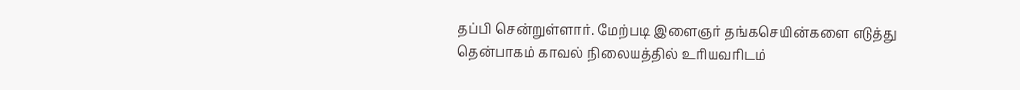தப்பி சென்றுள்ளார். மேற்படி இளைஞர் தங்கசெயின்களை எடுத்து தென்பாகம் காவல் நிலையத்தில் உரியவரிடம்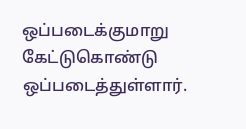ஒப்படைக்குமாறு கேட்டுகொண்டு ஒப்படைத்துள்ளார்.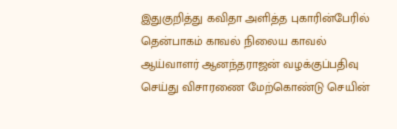இதுகுறித்து கவிதா அளித்த புகாரின்பேரில் தென்பாகம் காவல் நிலைய காவல் ஆய்வாளர் ஆனந்தராஜன் வழக்குப்பதிவு செய்து விசாரணை மேற்கொண்டு செயின்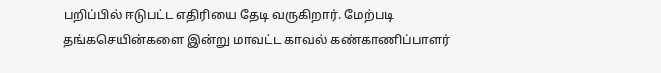பறிப்பில் ஈடுபட்ட எதிரியை தேடி வருகிறார். மேற்படி தங்கசெயின்களை இன்று மாவட்ட காவல் கண்காணிப்பாளர்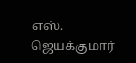எஸ். ஜெயக்குமார்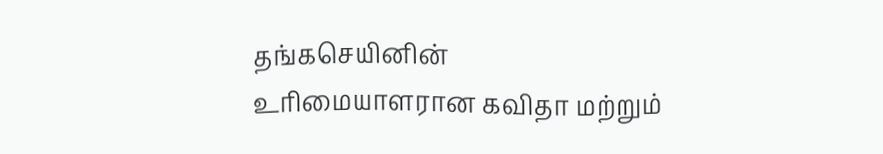தங்கசெயினின் உரிமையாளரான கவிதா மற்றும்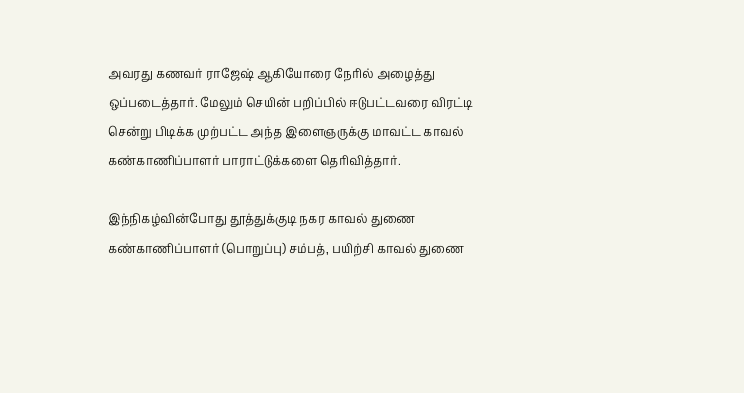அவரது கணவர் ராஜேஷ் ஆகியோரை நேரில் அழைத்து ஒப்படைத்தார். மேலும் செயின் பறிப்பில் ஈடுபட்டவரை விரட்டி சென்று பிடிக்க முற்பட்ட அந்த இளைஞருக்கு மாவட்ட காவல் கண்காணிப்பாளர் பாராட்டுக்களை தெரிவித்தார்.

இந்நிகழ்வின்போது தூத்துக்குடி நகர காவல் துணை கண்காணிப்பாளர் (பொறுப்பு) சம்பத், பயிற்சி காவல் துணை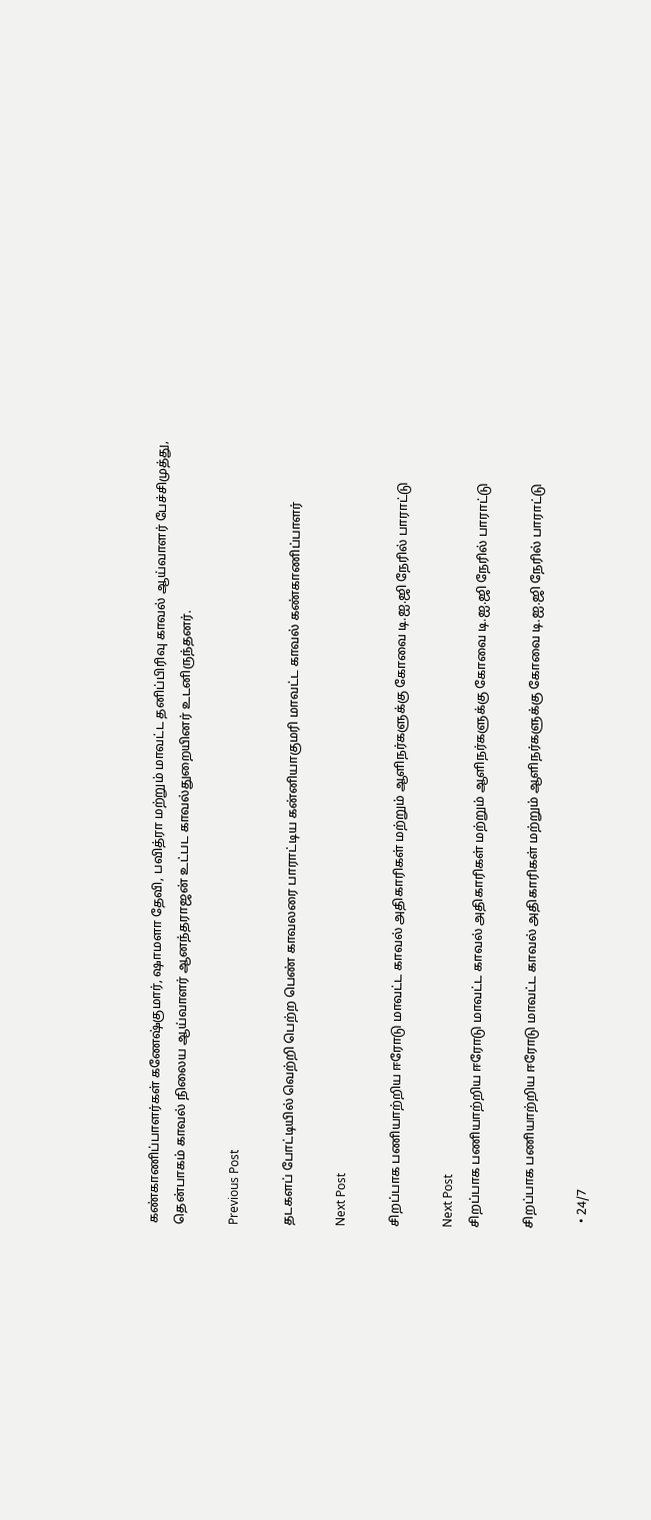கண்காணிப்பாளர்கள் கணேஷ்குமார், ஷாமளா தேவி, பவித்ரா மற்றும் மாவட்ட தனிப்பிரிவு காவல் ஆய்வாளர் பேச்சிமுத்து, தென்பாகம் காவல் நிலைய ஆய்வாளர் ஆனந்தராஜன் உட்பட காவல்துறையினர் உடனிருந்தனர்.

Previous Post

தடகளப் போட்டியில் வெற்றி பெற்ற பெண் காவலரை பாராட்டிய கன்னியாகுமரி மாவட்ட காவல் கண்காணிப்பாளர்

Next Post

சிறப்பாக பணியாற்றிய ஈரோடு மாவட்ட காவல் அதிகாரிகள் மற்றும் ஆளிநர்களுக்கு கோவை டி.ஐ.ஜி நேரில் பாராட்டு

Next Post
சிறப்பாக பணியாற்றிய ஈரோடு மாவட்ட காவல் அதிகாரிகள் மற்றும் ஆளிநர்களுக்கு கோவை டி.ஐ.ஜி நேரில் பாராட்டு

சிறப்பாக பணியாற்றிய ஈரோடு மாவட்ட காவல் அதிகாரிகள் மற்றும் ஆளிநர்களுக்கு கோவை டி.ஐ.ஜி நேரில் பாராட்டு

  • 24/7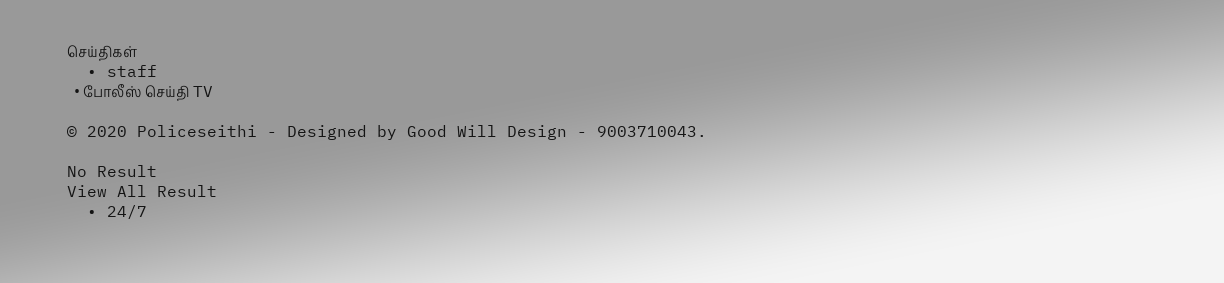செய்திகள்
  • staff
  • போலீஸ் செய்தி TV

© 2020 Policeseithi - Designed by Good Will Design - 9003710043.

No Result
View All Result
  • 24/7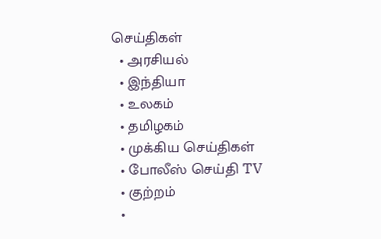செய்திகள்
  • அரசியல்
  • இந்தியா
  • உலகம்
  • தமிழகம்
  • முக்கிய செய்திகள்
  • போலீஸ் செய்தி TV
  • குற்றம்
  •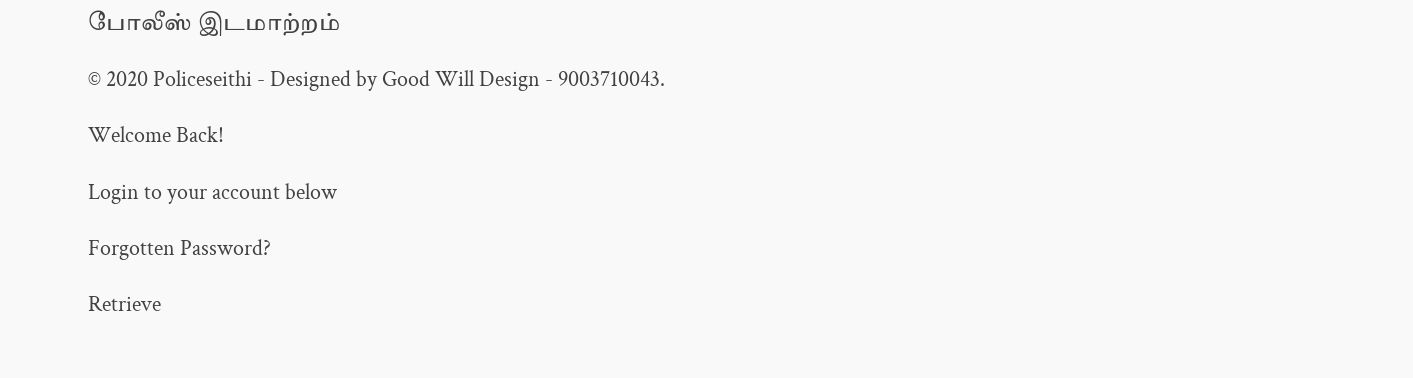போலீஸ் இடமாற்றம்

© 2020 Policeseithi - Designed by Good Will Design - 9003710043.

Welcome Back!

Login to your account below

Forgotten Password?

Retrieve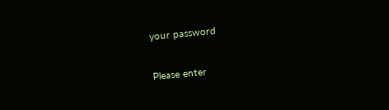your password

Please enter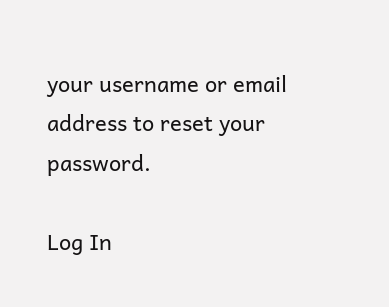your username or email address to reset your password.

Log In